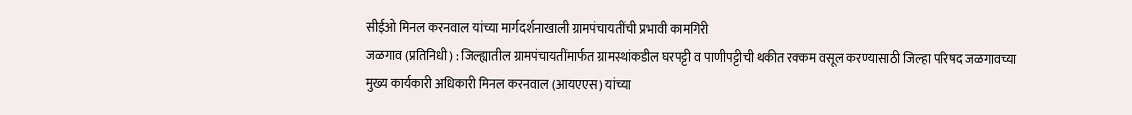सीईओ मिनल करनवाल यांच्या मार्गदर्शनाखाली ग्रामपंचायतींची प्रभावी कामगिरी
जळगाव (प्रतिनिधी) : जिल्ह्यातील ग्रामपंचायतींमार्फत ग्रामस्थांकडील घरपट्टी व पाणीपट्टीची थकीत रक्कम वसूल करण्यासाठी जिल्हा परिषद जळगावच्या मुख्य कार्यकारी अधिकारी मिनल करनवाल (आयएएस) यांच्या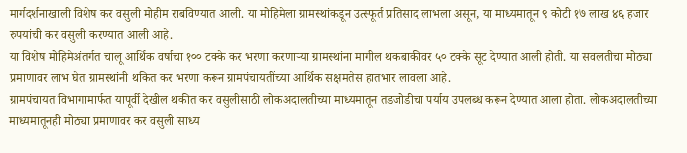मार्गदर्शनाखाली विशेष कर वसुली मोहीम राबविण्यात आली. या मोहिमेला ग्रामस्थांकडून उत्स्फूर्त प्रतिसाद लाभला असून, या माध्यमातून ९ कोटी १७ लाख ४६ हजार रुपयांची कर वसुली करण्यात आली आहे.
या विशेष मोहिमेअंतर्गत चालू आर्थिक वर्षाचा १०० टक्के कर भरणा करणाऱ्या ग्रामस्थांना मागील थकबाकीवर ५० टक्के सूट देण्यात आली होती. या सवलतीचा मोठ्या प्रमाणावर लाभ घेत ग्रामस्थांनी थकित कर भरणा करून ग्रामपंचायतींच्या आर्थिक सक्षमतेस हातभार लावला आहे.
ग्रामपंचायत विभागामार्फत यापूर्वी देखील थकीत कर वसुलीसाठी लोकअदालतीच्या माध्यमातून तडजोडीचा पर्याय उपलब्ध करून देण्यात आला होता. लोकअदालतीच्या माध्यमातूनही मोठ्या प्रमाणावर कर वसुली साध्य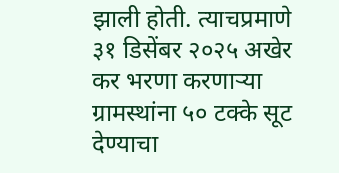झाली होती. त्याचप्रमाणे ३१ डिसेंबर २०२५ अखेर कर भरणा करणाऱ्या ग्रामस्थांना ५० टक्के सूट देण्याचा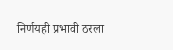निर्णयही प्रभावी ठरला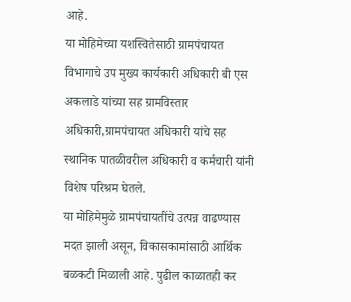आहे.
या मोहिमेच्या यशस्वितेसाठी ग्रामपंचायत विभागाचे उप मुख्य कार्यकारी अधिकारी बी एस अकलाडे यांच्या सह ग्रामविस्तार अधिकारी,ग्रामपंचायत अधिकारी यांचे सह स्थानिक पातळीवरील अधिकारी व कर्मचारी यांनी विशेष परिश्रम घेतले.
या मोहिमेमुळे ग्रामपंचायतींचे उत्पन्न वाढण्यास मदत झाली असून, विकासकामांसाठी आर्थिक बळकटी मिळाली आहे. पुढील काळातही कर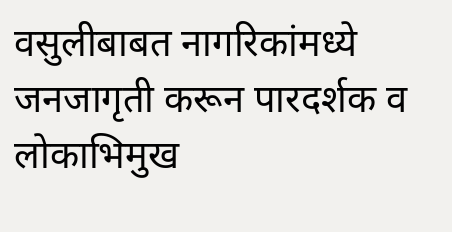वसुलीबाबत नागरिकांमध्ये जनजागृती करून पारदर्शक व लोकाभिमुख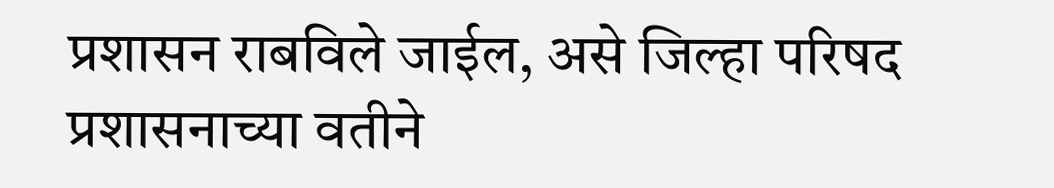प्रशासन राबविले जाईल, असे जिल्हा परिषद प्रशासनाच्या वतीने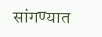सांगण्यात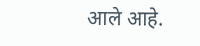आले आहे.